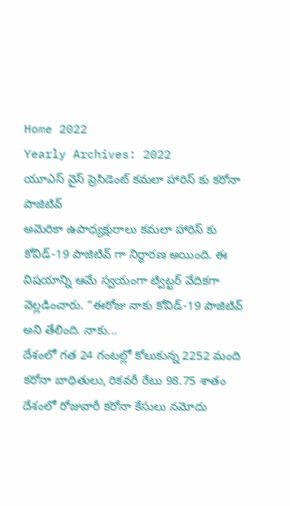Home 2022
Yearly Archives: 2022
యూఎస్ వైస్ ప్రెసిడెంట్ కమలా హారిస్ కు కరోనా పాజిటివ్
అమెరికా ఉపాధ్యక్షురాలు కమలా హారిస్ కు కోవిడ్-19 పాజిటివ్ గా నిర్ధారణ అయింది. ఈ విషయాన్ని ఆమే స్వయంగా ట్విట్టర్ వేదికగా వెల్లడించారు. “ఈరోజు నాకు కోవిడ్-19 పాజిటివ్ అని తేలింది. నాకు...
దేశంలో గత 24 గంటల్లో కోలుకున్న 2252 మంది కరోనా బాధితులు, రికవరీ రేటు 98.75 శాతం
దేశంలో రోజువారీ కరోనా కేసులు నమోదు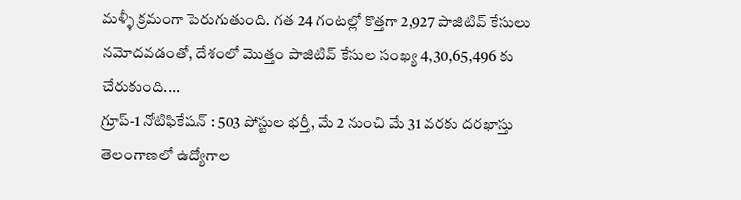మళ్ళీ క్రమంగా పెరుగుతుంది. గత 24 గంటల్లో కొత్తగా 2,927 పాజిటివ్ కేసులు నమోదవడంతో, దేశంలో మొత్తం పాజిటివ్ కేసుల సంఖ్య 4,30,65,496 కు చేరుకుంది....
గ్రూప్-1 నోటిఫికేషన్ : 503 పోస్టుల భర్తీ, మే 2 నుంచి మే 31 వరకు దరఖాస్తు
తెలంగాణలో ఉద్యోగాల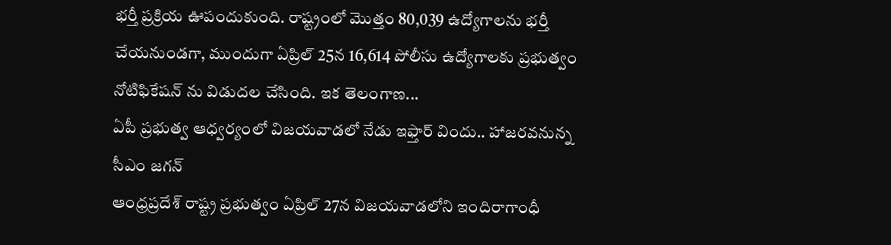భర్తీ ప్రక్రియ ఊపందుకుంది. రాష్ట్రంలో మొత్తం 80,039 ఉద్యోగాలను భర్తీ చేయనుండగా, ముందుగా ఏప్రిల్ 25న 16,614 పోలీసు ఉద్యోగాలకు ప్రభుత్వం నోటిఫికేషన్ ను విడుదల చేసింది. ఇక తెలంగాణ...
ఏపీ ప్రభుత్వ ఆధ్వర్యంలో విజయవాడలో నేడు ఇఫ్తార్ విందు.. హాజరవనున్న సీఎం జగన్
ఆంధ్రప్రదేశ్ రాష్ట్ర ప్రభుత్వం ఏప్రిల్ 27న విజయవాడలోని ఇందిరాగాంధీ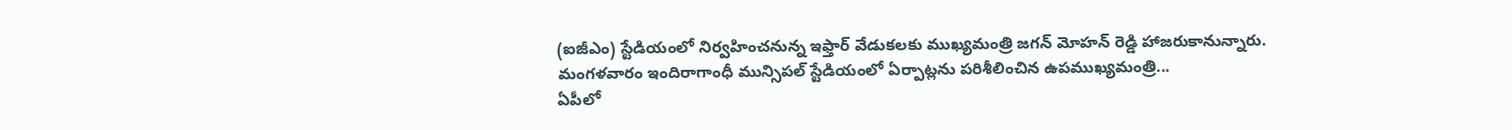(ఐజీఎం) స్టేడియంలో నిర్వహించనున్న ఇఫ్తార్ వేడుకలకు ముఖ్యమంత్రి జగన్ మోహన్ రెడ్డి హాజరుకానున్నారు. మంగళవారం ఇందిరాగాంధీ మున్సిపల్ స్టేడియంలో ఏర్పాట్లను పరిశీలించిన ఉపముఖ్యమంత్రి...
ఏపీలో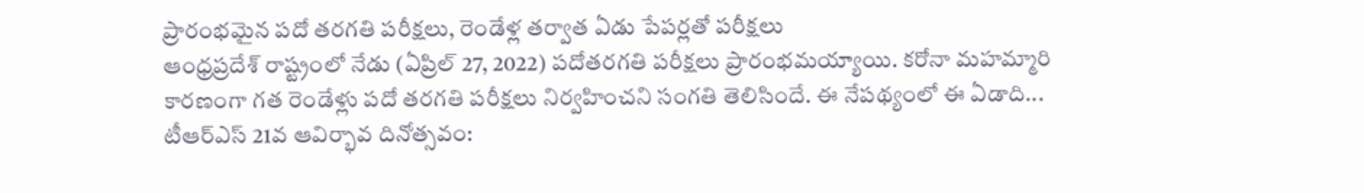ప్రారంభమైన పదో తరగతి పరీక్షలు, రెండేళ్ల తర్వాత ఏడు పేపర్లతో పరీక్షలు
ఆంధ్రప్రదేశ్ రాష్ట్రంలో నేడు (ఏప్రిల్ 27, 2022) పదోతరగతి పరీక్షలు ప్రారంభమయ్యాయి. కరోనా మహమ్మారి కారణంగా గత రెండేళ్లు పదో తరగతి పరీక్షలు నిర్వహించని సంగతి తెలిసిందే. ఈ నేపథ్యంలో ఈ ఏడాది...
టీఆర్ఎస్ 21వ ఆవిర్భావ దినోత్సవం: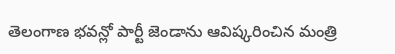తెలంగాణ భవన్లో పార్టీ జెండాను ఆవిష్కరించిన మంత్రి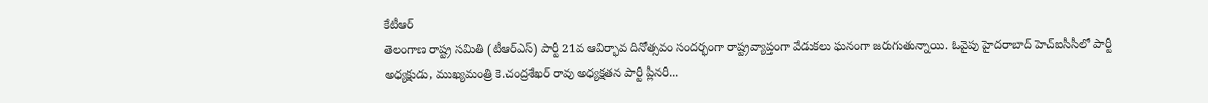కేటీఆర్
తెలంగాణ రాష్ట్ర సమితి (టీఆర్ఎస్) పార్టీ 21వ ఆవిర్భావ దినోత్సవం సందర్భంగా రాష్ట్రవ్యాప్తంగా వేడుకలు ఘనంగా జరుగుతున్నాయి. ఓవైపు హైదరాబాద్ హెచ్ఐసీసీలో పార్టీ అధ్యక్షుడు, ముఖ్యమంత్రి కె.చంద్రశేఖర్ రావు అధ్యక్షతన పార్టీ ప్లీనరీ...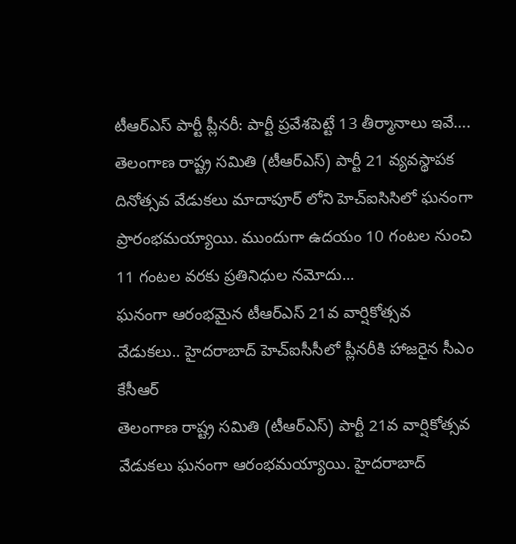టీఆర్ఎస్ పార్టీ ప్లీనరీ: పార్టీ ప్రవేశపెట్టే 13 తీర్మానాలు ఇవే….
తెలంగాణ రాష్ట్ర సమితి (టీఆర్ఎస్) పార్టీ 21 వ్యవస్థాపక దినోత్సవ వేడుకలు మాదాపూర్ లోని హెచ్ఐసిసిలో ఘనంగా ప్రారంభమయ్యాయి. ముందుగా ఉదయం 10 గంటల నుంచి 11 గంటల వరకు ప్రతినిధుల నమోదు...
ఘనంగా ఆరంభమైన టీఆర్ఎస్ 21వ వార్షికోత్సవ వేడుకలు.. హైదరాబాద్ హెచ్ఐసీసీలో ప్లీనరీకి హాజరైన సీఎం కేసీఆర్
తెలంగాణ రాష్ట్ర సమితి (టీఆర్ఎస్) పార్టీ 21వ వార్షికోత్సవ వేడుకలు ఘనంగా ఆరంభమయ్యాయి. హైదరాబాద్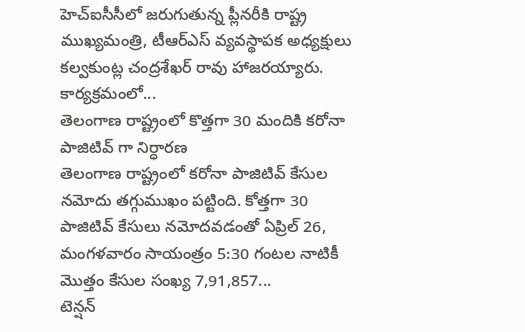హెచ్ఐసీసీలో జరుగుతున్న ప్లీనరీకి రాష్ట్ర ముఖ్యమంత్రి, టీఆర్ఎస్ వ్యవస్థాపక అధ్యక్షులు కల్వకుంట్ల చంద్రశేఖర్ రావు హాజరయ్యారు. కార్యక్రమంలో...
తెలంగాణ రాష్ట్రంలో కొత్తగా 30 మందికి కరోనా పాజిటివ్ గా నిర్ధారణ
తెలంగాణ రాష్ట్రంలో కరోనా పాజిటివ్ కేసుల నమోదు తగ్గుముఖం పట్టింది. కోత్తగా 30 పాజిటివ్ కేసులు నమోదవడంతో ఏప్రిల్ 26, మంగళవారం సాయంత్రం 5:30 గంటల నాటికీ మొత్తం కేసుల సంఖ్య 7,91,857...
టెన్షన్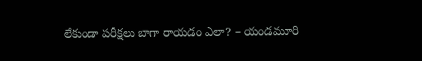లేకుండా పరీక్షలు బాగా రాయడం ఎలా? – యండమూరి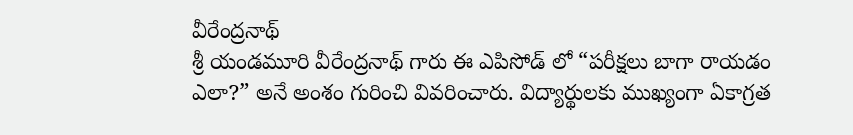వీరేంద్రనాథ్
శ్రీ యండమూరి వీరేంద్రనాథ్ గారు ఈ ఎపిసోడ్ లో “పరీక్షలు బాగా రాయడం ఎలా?” అనే అంశం గురించి వివరించారు. విద్యార్థులకు ముఖ్యంగా ఏకాగ్రత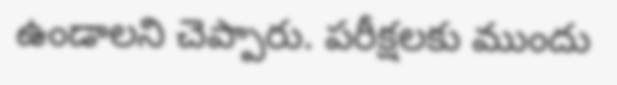ఉండాలని చెప్పారు. పరీక్షలకు ముందు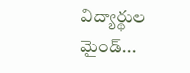విద్యార్థుల మైండ్...